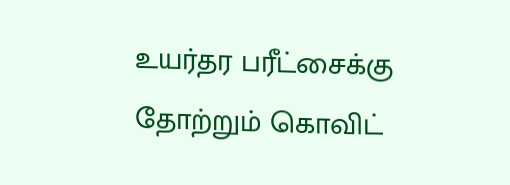உயர்தர பரீட்சைக்கு தோற்றும் கொவிட்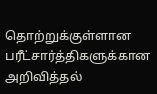தொற்றுக்குள்ளான பரீட்சார்த்திகளுக்கான அறிவித்தல்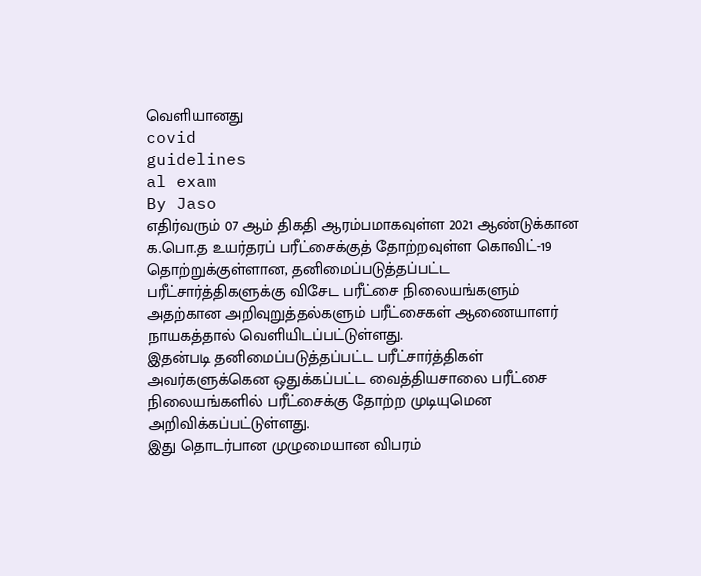வெளியானது
covid
guidelines
al exam
By Jaso
எதிர்வரும் 07 ஆம் திகதி ஆரம்பமாகவுள்ள 2021 ஆண்டுக்கான க.பொ.த உயர்தரப் பரீட்சைக்குத் தோற்றவுள்ள கொவிட்-19 தொற்றுக்குள்ளான, தனிமைப்படுத்தப்பட்ட பரீட்சார்த்திகளுக்கு விசேட பரீட்சை நிலையங்களும் அதற்கான அறிவுறுத்தல்களும் பரீட்சைகள் ஆணையாளர் நாயகத்தால் வெளியிடப்பட்டுள்ளது.
இதன்படி தனிமைப்படுத்தப்பட்ட பரீட்சார்த்திகள் அவர்களுக்கென ஒதுக்கப்பட்ட வைத்தியசாலை பரீட்சை நிலையங்களில் பரீட்சைக்கு தோற்ற முடியுமென அறிவிக்கப்பட்டுள்ளது.
இது தொடர்பான முழுமையான விபரம்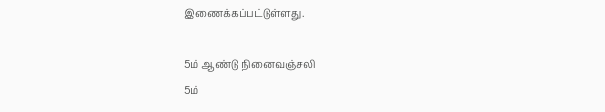இணைக்கப்பட்டுள்ளது.

5ம் ஆண்டு நினைவஞ்சலி
5ம்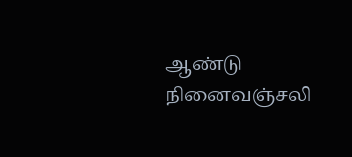ஆண்டு நினைவஞ்சலி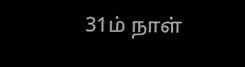31ம் நாள்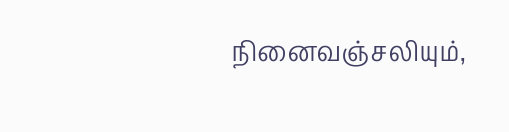நினைவஞ்சலியும்,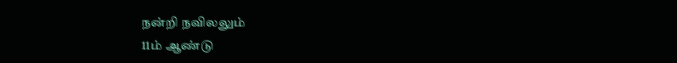நன்றி நவிலலும்
11ம் ஆண்டு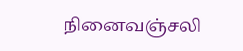நினைவஞ்சலி